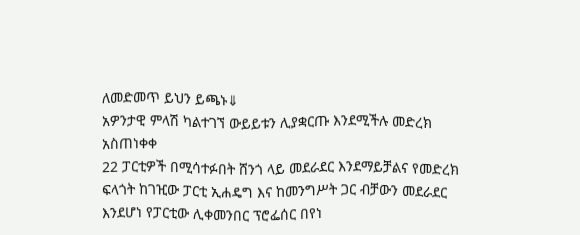ለመድመጥ ይህን ይጫኑ⇓
አዎንታዊ ምላሽ ካልተገኘ ውይይቱን ሊያቋርጡ እንደሚችሉ መድረክ አስጠነቀቀ
22 ፓርቲዎች በሚሳተፉበት ሸንጎ ላይ መደራደር እንደማይቻልና የመድረክ ፍላጎት ከገዢው ፓርቲ ኢሐዴግ እና ከመንግሥት ጋር ብቻውን መደራደር እንደሆነ የፓርቲው ሊቀመንበር ፕሮፌሰር በየነ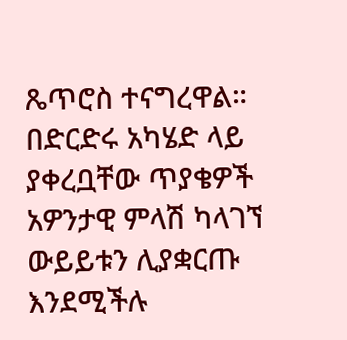ጼጥሮስ ተናግረዋል።
በድርድሩ አካሄድ ላይ ያቀረቧቸው ጥያቄዎች አዎንታዊ ምላሽ ካላገኘ ውይይቱን ሊያቋርጡ እንደሚችሉ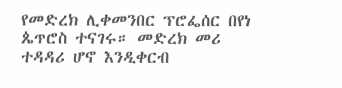የመድረክ ሊቀመንበር ፕሮፌሰር በየነ ጴጥሮስ ተናገሩ። መድረክ መሪ ተዳዳሪ ሆኖ እንዲቀርብ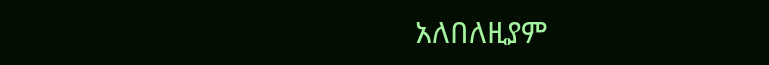አለበለዚያም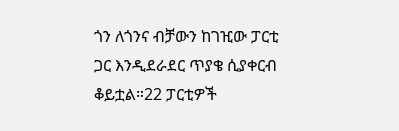ጎን ለጎንና ብቻውን ከገዢው ፓርቲ ጋር እንዲደራደር ጥያቄ ሲያቀርብ ቆይቷል።22 ፓርቲዎች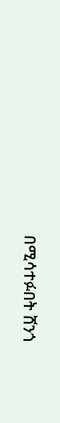በሚሳተፉበት ሸንጎ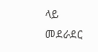ላይ መደራደር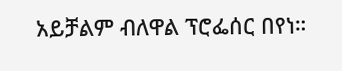አይቻልም ብለዋል ፕሮፌሰር በየነ።